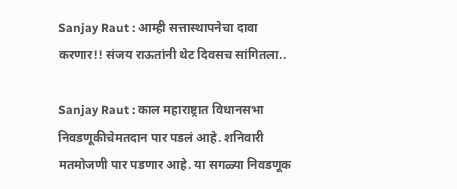Sanjay Raut : आम्ही सत्तास्थापनेचा दावा करणार!! संजय राऊतांनी थेट दिवसच सांगितला..

Sanjay Raut : काल महाराष्ट्रात विधानसभा निवडणूकीचेमतदान पार पडलं आहे. शनिवारी मतमोजणी पार पडणार आहे. या सगळ्या निवडणूक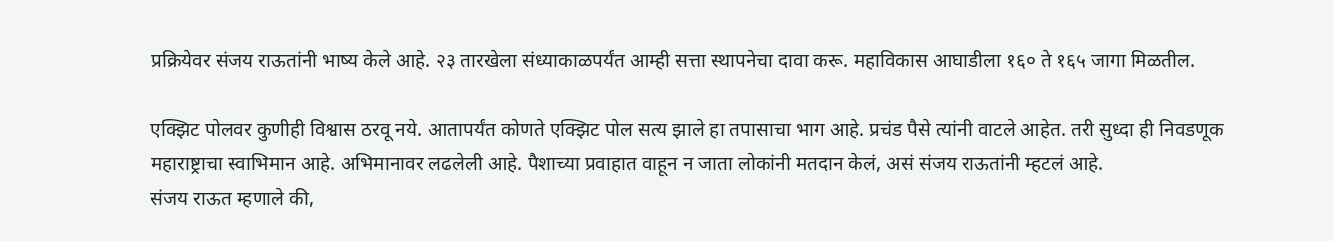प्रक्रियेवर संजय राऊतांनी भाष्य केले आहे. २३ तारखेला संध्याकाळपर्यंत आम्ही सत्ता स्थापनेचा दावा करू. महाविकास आघाडीला १६० ते १६५ जागा मिळतील.

एक्झिट पोलवर कुणीही विश्वास ठरवू नये. आतापर्यंत कोणते एक्झिट पोल सत्य झाले हा तपासाचा भाग आहे. प्रचंड पैसे त्यांनी वाटले आहेत. तरी सुध्दा ही निवडणूक महाराष्ट्राचा स्वाभिमान आहे. अभिमानावर लढलेली आहे. पैशाच्या प्रवाहात वाहून न जाता लोकांनी मतदान केलं, असं संजय राऊतांनी म्हटलं आहे.
संजय राऊत म्हणाले की,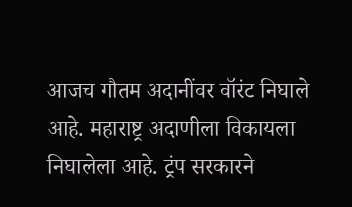आजच गौतम अदानींवर वॉरंट निघाले आहे. महाराष्ट्र अदाणीला विकायला निघालेला आहे. ट्रंप सरकारने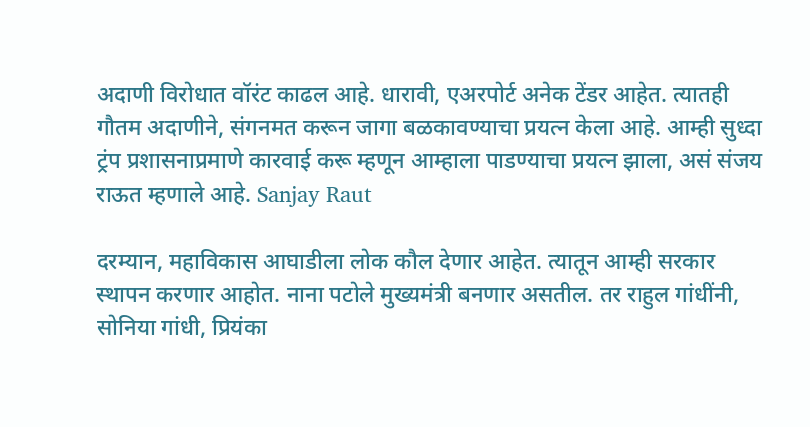अदाणी विरोधात वॉरंट काढल आहे. धारावी, एअरपोर्ट अनेक टेंडर आहेत. त्यातही गौतम अदाणीने, संगनमत करून जागा बळकावण्याचा प्रयत्न केला आहे. आम्ही सुध्दा ट्रंप प्रशासनाप्रमाणे कारवाई करू म्हणून आम्हाला पाडण्याचा प्रयत्न झाला, असं संजय राऊत म्हणाले आहे. Sanjay Raut

दरम्यान, महाविकास आघाडीला लोक कौल देणार आहेत. त्यातून आम्ही सरकार स्थापन करणार आहोत. नाना पटोले मुख्यमंत्री बनणार असतील. तर राहुल गांधींनी, सोनिया गांधी, प्रियंका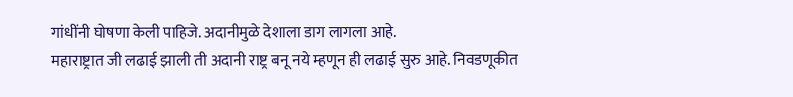गांधींनी घोषणा केली पाहिजे. अदानीमुळे देशाला डाग लागला आहे.
महाराष्ट्रात जी लढाई झाली ती अदानी राष्ट्र बनू नये म्हणून ही लढाई सुरु आहे. निवडणूकीत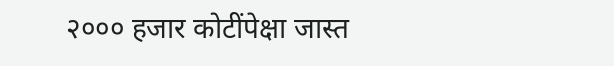२००० हजार कोटींपेक्षा जास्त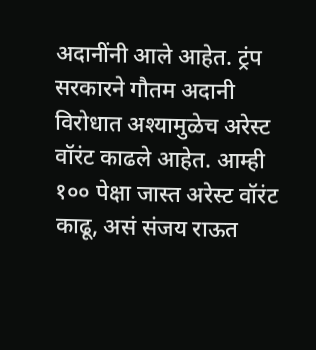अदानींनी आले आहेत. ट्रंप सरकारने गौतम अदानी विरोधात अश्यामुळेच अरेस्ट वॉरंट काढले आहेत. आम्ही १०० पेक्षा जास्त अरेस्ट वॉरंट काढू, असं संजय राऊत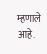म्हणाले आहे.